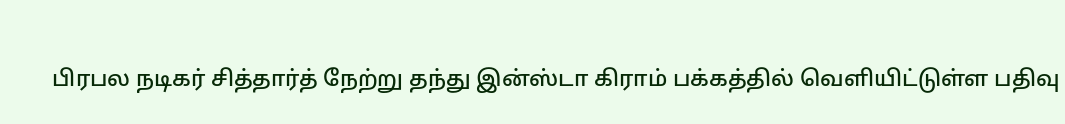பிரபல நடிகர் சித்தார்த் நேற்று தந்து இன்ஸ்டா கிராம் பக்கத்தில் வெளியிட்டுள்ள பதிவு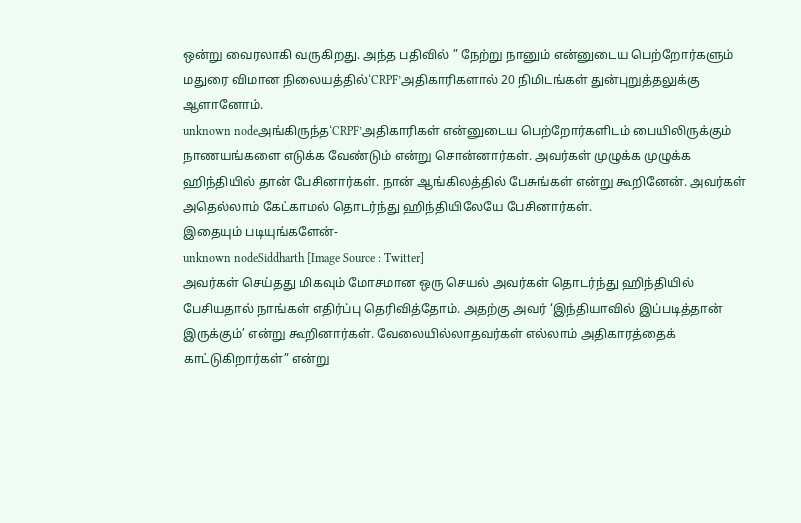ஒன்று வைரலாகி வருகிறது. அந்த பதிவில் ” நேற்று நானும் என்னுடைய பெற்றோர்களும் மதுரை விமான நிலையத்தில்‘CRPF’அதிகாரிகளால் 20 நிமிடங்கள் துன்புறுத்தலுக்கு ஆளானோம்.
unknown nodeஅங்கிருந்த‘CRPF’அதிகாரிகள் என்னுடைய பெற்றோர்களிடம் பையிலிருக்கும் நாணயங்களை எடுக்க வேண்டும் என்று சொன்னார்கள். அவர்கள் முழுக்க முழுக்க ஹிந்தியில் தான் பேசினார்கள். நான் ஆங்கிலத்தில் பேசுங்கள் என்று கூறினேன். அவர்கள் அதெல்லாம் கேட்காமல் தொடர்ந்து ஹிந்தியிலேயே பேசினார்கள்.
இதையும் படியுங்களேன்-
unknown nodeSiddharth [Image Source : Twitter]
அவர்கள் செய்தது மிகவும் மோசமான ஒரு செயல் அவர்கள் தொடர்ந்து ஹிந்தியில் பேசியதால் நாங்கள் எதிர்ப்பு தெரிவித்தோம். அதற்கு அவர் ‘இந்தியாவில் இப்படித்தான் இருக்கும்’ என்று கூறினார்கள். வேலையில்லாதவர்கள் எல்லாம் அதிகாரத்தைக் காட்டுகிறார்கள்” என்று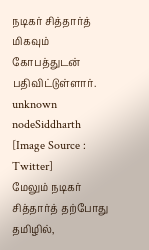நடிகர் சித்தார்த் மிகவும் கோபத்துடன் பதிவிட்டுள்ளார்.
unknown nodeSiddharth [Image Source : Twitter]
மேலும் நடிகர் சித்தார்த் தற்போது தமிழில்,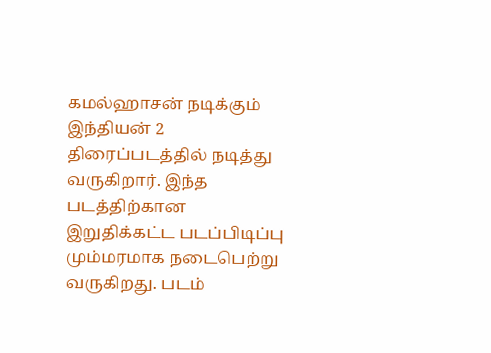கமல்ஹாசன் நடிக்கும் இந்தியன் 2 திரைப்படத்தில் நடித்து வருகிறார். இந்த படத்திற்கான இறுதிக்கட்ட படப்பிடிப்பு மும்மரமாக நடைபெற்று வருகிறது. படம்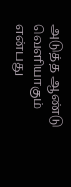அடுத்த ஆண்டு வெளியாகும் என்பது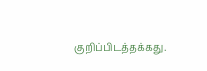குறிப்பிடத்தக்கது.